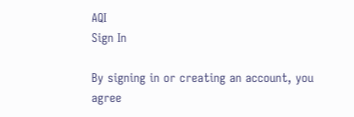AQI
Sign In

By signing in or creating an account, you agree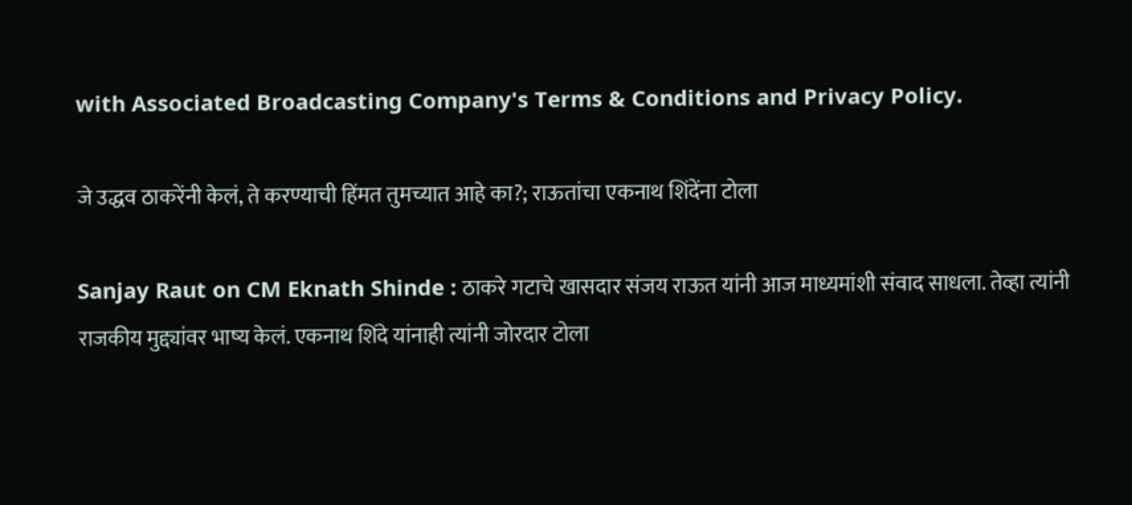with Associated Broadcasting Company's Terms & Conditions and Privacy Policy.

जे उद्धव ठाकरेंनी केलं, ते करण्याची हिंमत तुमच्यात आहे का?; राऊतांचा एकनाथ शिंदेंना टोला

Sanjay Raut on CM Eknath Shinde : ठाकरे गटाचे खासदार संजय राऊत यांनी आज माध्यमांशी संवाद साधला. तेव्हा त्यांनी राजकीय मुद्द्यांवर भाष्य केलं. एकनाथ शिंदे यांनाही त्यांनी जोरदार टोला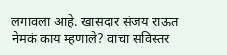लगावला आहे. खासदार संजय राऊत नेमकं काय म्हणाले? वाचा सविस्तर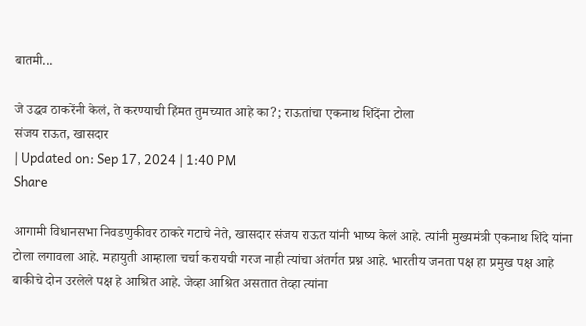बातमी...

जे उद्धव ठाकरेंनी केलं, ते करण्याची हिंमत तुमच्यात आहे का?; राऊतांचा एकनाथ शिंदेंना टोला
संजय राऊत, खासदार
| Updated on: Sep 17, 2024 | 1:40 PM
Share

आगामी विधानसभा निवडणुकीवर ठाकरे गटाचे नेते, खासदार संजय राऊत यांनी भाष्य केलं आहे. त्यांनी मुख्यमंत्री एकनाथ शिंदे यांना टोला लगावला आहे. महायुती आम्हाला चर्चा करायची गरज नाही त्यांचा अंतर्गत प्रश्न आहे. भारतीय जनता पक्ष हा प्रमुख पक्ष आहे बाकीचे दोन उरलेले पक्ष हे आश्रित आहे. जेव्हा आश्रित असतात तेव्हा त्यांना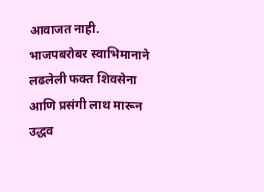आवाजत नाही. भाजपबरोबर स्वाभिमानाने लढलेली फक्त शिवसेना आणि प्रसंगी लाथ मारून उद्धव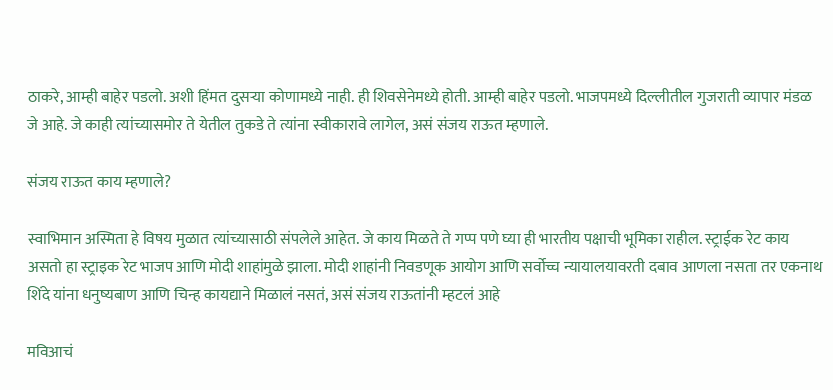ठाकरे, आम्ही बाहेर पडलो. अशी हिंमत दुसऱ्या कोणामध्ये नाही. ही शिवसेनेमध्ये होती. आम्ही बाहेर पडलो. भाजपमध्ये दिल्लीतील गुजराती व्यापार मंडळ जे आहे. जे काही त्यांच्यासमोर ते येतील तुकडे ते त्यांना स्वीकारावे लागेल, असं संजय राऊत म्हणाले.

संजय राऊत काय म्हणाले?

स्वाभिमान अस्मिता हे विषय मुळात त्यांच्यासाठी संपलेले आहेत. जे काय मिळते ते गप्प पणे घ्या ही भारतीय पक्षाची भूमिका राहील. स्ट्राईक रेट काय असतो हा स्ट्राइक रेट भाजप आणि मोदी शाहांमुळे झाला. मोदी शाहांनी निवडणूक आयोग आणि सर्वोच्च न्यायालयावरती दबाव आणला नसता तर एकनाथ शिंदे यांना धनुष्यबाण आणि चिन्ह कायद्याने मिळालं नसतं, असं संजय राऊतांनी म्हटलं आहे

मविआचं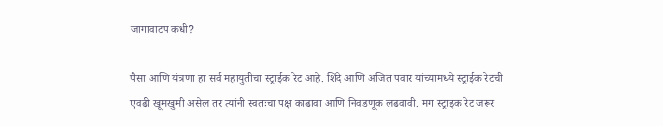जागावाटप कधी?

पैसा आणि यंत्रणा हा सर्व महायुतीचा स्ट्राईक रेट आहे. शिंदे आणि अजित पवार यांच्यामध्ये स्ट्राईक रेटची एवढी खूमखुमी असेल तर त्यांनी स्वतःचा पक्ष काढावा आणि निवडणूक लढवावी. मग स्ट्राइक रेट जरूर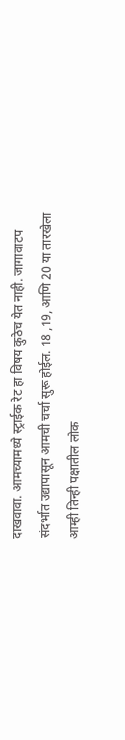दाखवावा. आमच्यामध्ये स्ट्राईक रेट हा विषय कुठेच येत नाही. जागावाटप संदर्भात उद्यापासून आमची चर्चा सुरू होईल. 18 ,19, आणि 20 या तारखेला आम्ही तिन्ही पक्षातील लोक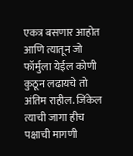एकत्र बसणार आहोत आणि त्यातून जो फॉर्मुला येईल कोणी कुठून लढायचे तो अंतिम राहील. जिंकेल त्याची जागा हीच पक्षाची मागणी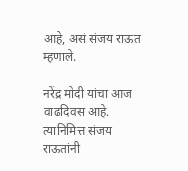आहे, असं संजय राऊत म्हणाले.

नरेंद्र मोदी यांचा आज वाढदिवस आहे. त्यानिमित्त संजय राऊतांनी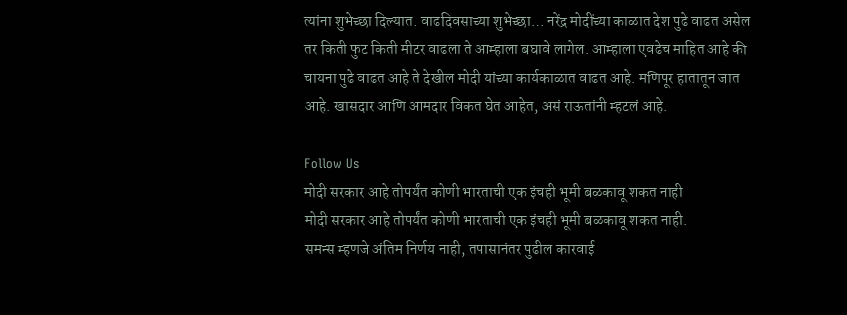त्यांना शुभेच्छा दिल्यात. वाढदिवसाच्या शुभेच्छा… नरेंद्र मोदींच्या काळात देश पुढे वाढत असेल तर किती फुट किती मीटर वाढला ते आम्हाला बघावे लागेल. आम्हाला एवढेच माहित आहे की चायना पुढे वाढत आहे ते देखील मोदी यांच्या कार्यकाळात वाढत आहे. मणिपूर हातातून जात आहे. खासदार आणि आमदार विकत घेत आहेत, असं राऊतांनी म्हटलं आहे.

Follow Us
मोदी सरकार आहे तोपर्यंत कोणी भारताची एक इंचही भूमी बळकावू शकत नाही
मोदी सरकार आहे तोपर्यंत कोणी भारताची एक इंचही भूमी बळकावू शकत नाही.
समन्स म्हणजे अंतिम निर्णय नाही, तपासानंतर पुढील कारवाई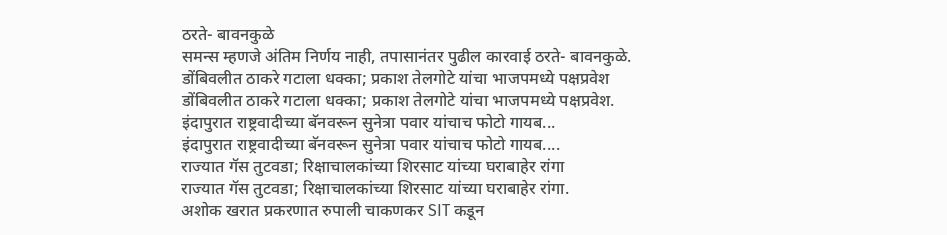ठरते- बावनकुळे
समन्स म्हणजे अंतिम निर्णय नाही, तपासानंतर पुढील कारवाई ठरते- बावनकुळे.
डोंबिवलीत ठाकरे गटाला धक्का; प्रकाश तेलगोटे यांचा भाजपमध्ये पक्षप्रवेश
डोंबिवलीत ठाकरे गटाला धक्का; प्रकाश तेलगोटे यांचा भाजपमध्ये पक्षप्रवेश.
इंदापुरात राष्ट्रवादीच्या बॅनवरून सुनेत्रा पवार यांचाच फोटो गायब...
इंदापुरात राष्ट्रवादीच्या बॅनवरून सुनेत्रा पवार यांचाच फोटो गायब....
राज्यात गॅस तुटवडा; रिक्षाचालकांच्या शिरसाट यांच्या घराबाहेर रांगा
राज्यात गॅस तुटवडा; रिक्षाचालकांच्या शिरसाट यांच्या घराबाहेर रांगा.
अशोक खरात प्रकरणात रुपाली चाकणकर SIT कडून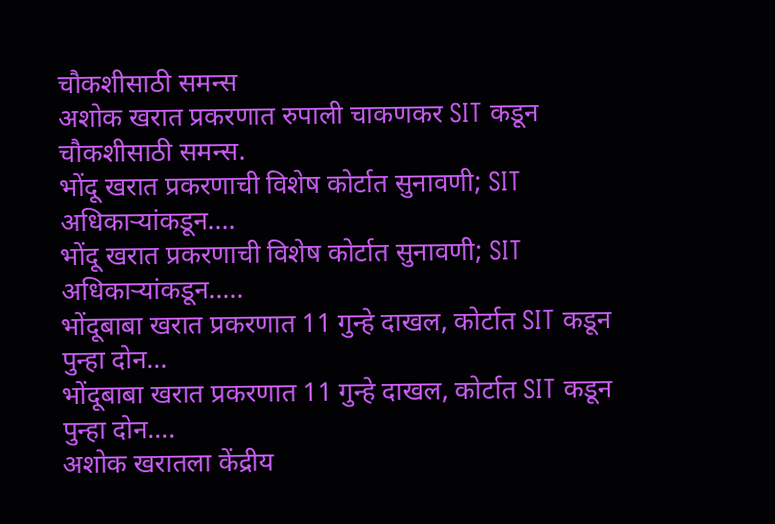चौकशीसाठी समन्स
अशोक खरात प्रकरणात रुपाली चाकणकर SIT कडून चौकशीसाठी समन्स.
भोंदू खरात प्रकरणाची विशेष कोर्टात सुनावणी; SIT अधिकाऱ्यांकडून....
भोंदू खरात प्रकरणाची विशेष कोर्टात सुनावणी; SIT अधिकाऱ्यांकडून.....
भोंदूबाबा खरात प्रकरणात 11 गुन्हे दाखल, कोर्टात SIT कडून पुन्हा दोन...
भोंदूबाबा खरात प्रकरणात 11 गुन्हे दाखल, कोर्टात SIT कडून पुन्हा दोन....
अशोक खरातला केंद्रीय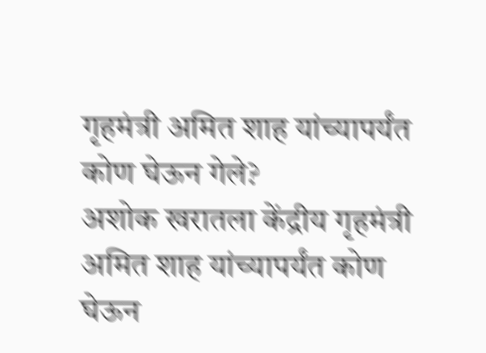गृहमंत्री अमित शाह यांच्यापर्यंत कोण घेऊन गेले?
अशोक खरातला केंद्रीय गृहमंत्री अमित शाह यांच्यापर्यंत कोण घेऊन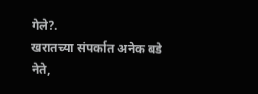गेले?.
खरातच्या संपर्कात अनेक बडे नेते,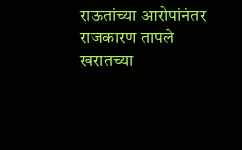राऊतांच्या आरोपांनंतर राजकारण तापले
खरातच्या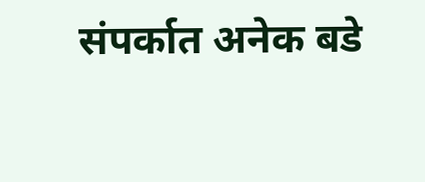संपर्कात अनेक बडे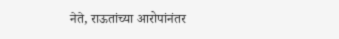नेते, राऊतांच्या आरोपांनंतर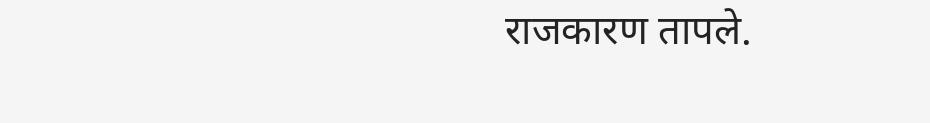राजकारण तापले.